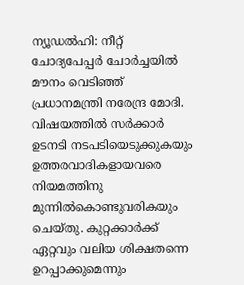ന്യൂഡൽഹി: നീറ്റ് ചോദ്യപേപ്പർ ചോർച്ചയിൽ മൗനം വെടിഞ്ഞ് പ്രധാനമന്ത്രി നരേന്ദ്ര മോദി. വിഷയത്തിൽ സർക്കാർ ഉടനടി നടപടിയെടുക്കുകയും ഉത്തരവാദികളായവരെ നിയമത്തിനു മുന്നിൽകൊണ്ടുവരികയും ചെയ്തു. കുറ്റക്കാർക്ക് ഏറ്റവും വലിയ ശിക്ഷതന്നെ ഉറപ്പാക്കുമെന്നും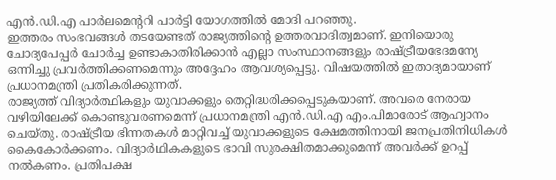എൻ.ഡി.എ പാർലമെന്ററി പാർട്ടി യോഗത്തിൽ മോദി പറഞ്ഞു.
ഇത്തരം സംഭവങ്ങൾ തടയേണ്ടത് രാജ്യത്തിന്റെ ഉത്തരവാദിത്വമാണ്. ഇനിയൊരു ചോദ്യപേപ്പർ ചോർച്ച ഉണ്ടാകാതിരിക്കാൻ എല്ലാ സംസ്ഥാനങ്ങളും രാഷ്ട്രീയഭേദമന്യേ ഒന്നിച്ചു പ്രവർത്തിക്കണമെന്നും അദ്ദേഹം ആവശ്യപ്പെട്ടു. വിഷയത്തിൽ ഇതാദ്യമായാണ് പ്രധാനമന്ത്രി പ്രതികരിക്കുന്നത്.
രാജ്യത്ത് വിദ്യാർത്ഥികളും യുവാക്കളും തെറ്റിദ്ധരിക്കപ്പെടുകയാണ്. അവരെ നേരായ വഴിയിലേക്ക് കൊണ്ടുവരണമെന്ന് പ്രധാനമന്ത്രി എൻ.ഡി.എ എം.പിമാരോട് ആഹ്വാനം ചെയ്തു. രാഷ്ട്രീയ ഭിന്നതകൾ മാറ്റിവച്ച് യുവാക്കളുടെ ക്ഷേമത്തിനായി ജനപ്രതിനിധികൾ കൈകോർക്കണം. വിദ്യാർഥികകളുടെ ഭാവി സുരക്ഷിതമാക്കുമെന്ന് അവർക്ക് ഉറപ്പ് നൽകണം. പ്രതിപക്ഷ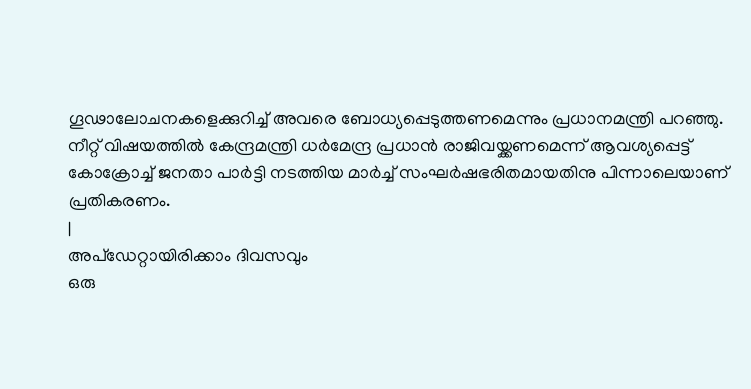ഗൂഢാലോചനകളെക്കുറിച്ച് അവരെ ബോധ്യപ്പെടുത്തണമെന്നും പ്രധാനമന്ത്രി പറഞ്ഞു.
നീറ്റ് വിഷയത്തിൽ കേന്ദ്രമന്ത്രി ധർമേന്ദ്ര പ്രധാൻ രാജിവയ്ക്കണമെന്ന് ആവശ്യപ്പെട്ട് കോക്രോച്ച് ജനതാ പാർട്ടി നടത്തിയ മാർച്ച് സംഘർഷഭരിതമായതിനു പിന്നാലെയാണ് പ്രതികരണം.
|
അപ്ഡേറ്റായിരിക്കാം ദിവസവും
ഒരു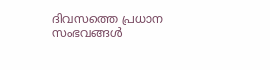ദിവസത്തെ പ്രധാന സംഭവങ്ങൾ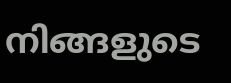നിങ്ങളുടെ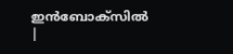ഇൻബോക്സിൽ |